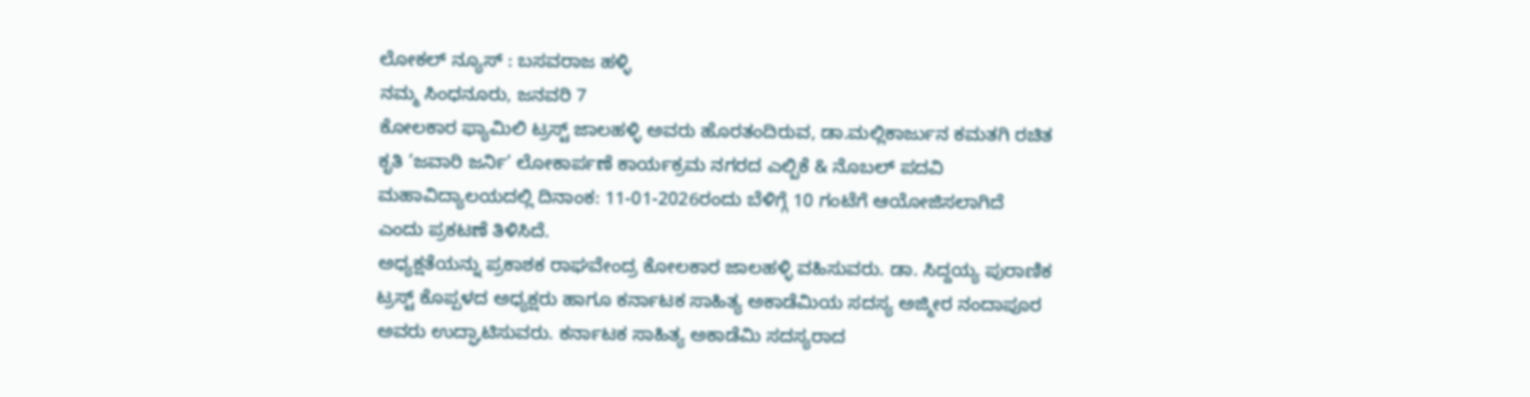ಲೋಕಲ್ ನ್ಯೂಸ್ : ಬಸವರಾಜ ಹಳ್ಳಿ
ನಮ್ಮ ಸಿಂಧನೂರು, ಜನವರಿ 7
ಕೋಲಕಾರ ಫ್ಯಾಮಿಲಿ ಟ್ರಸ್ಟ್ ಜಾಲಹಳ್ಳಿ ಅವರು ಹೊರತಂದಿರುವ, ಡಾ.ಮಲ್ಲಿಕಾರ್ಜುನ ಕಮತಗಿ ರಚಿತ ಕೃತಿ ‘ಜವಾರಿ ಜರ್ನಿ’ ಲೋಕಾರ್ಪಣೆ ಕಾರ್ಯಕ್ರಮ ನಗರದ ಎಲ್ಬಿಕೆ & ನೊಬಲ್ ಪದವಿ ಮಹಾವಿದ್ಯಾಲಯದಲ್ಲಿ ದಿನಾಂಕ: 11-01-2026ರಂದು ಬೆಳಿಗ್ಗೆ 10 ಗಂಟೆಗೆ ಆಯೋಜಿಸಲಾಗಿದೆ ಎಂದು ಪ್ರಕಟಣೆ ತಿಳಿಸಿದೆ.
ಅಧ್ಯಕ್ಷತೆಯನ್ನು ಪ್ರಕಾಶಕ ರಾಘವೇಂದ್ರ ಕೋಲಕಾರ ಜಾಲಹಳ್ಳಿ ವಹಿಸುವರು. ಡಾ. ಸಿದ್ದಯ್ಯ ಪುರಾಣಿಕ ಟ್ರಸ್ಟ್ ಕೊಪ್ಪಳದ ಅಧ್ಯಕ್ಷರು ಹಾಗೂ ಕರ್ನಾಟಕ ಸಾಹಿತ್ಯ ಅಕಾಡೆಮಿಯ ಸದಸ್ಯ ಅಜ್ಮೀರ ನಂದಾಪೂರ ಅವರು ಉದ್ಘಾಟಿಸುವರು. ಕರ್ನಾಟಕ ಸಾಹಿತ್ಯ ಅಕಾಡೆಮಿ ಸದಸ್ಯರಾದ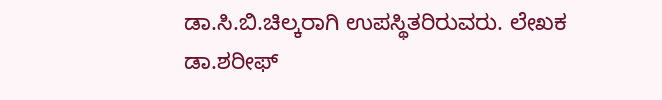ಡಾ.ಸಿ.ಬಿ.ಚಿಲ್ಕರಾಗಿ ಉಪಸ್ಥಿತರಿರುವರು. ಲೇಖಕ ಡಾ.ಶರೀಫ್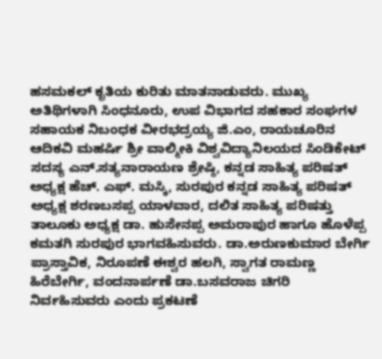ಹಸಮಕಲ್ ಕೃತಿಯ ಕುರಿತು ಮಾತನಾಡುವರು. ಮುಖ್ಯ ಅತಿಥಿಗಳಾಗಿ ಸಿಂಧನೂರು, ಉಪ ವಿಭಾಗದ ಸಹಕಾರ ಸಂಘಗಳ ಸಹಾಯಕ ನಿಬಂಧಕ ವೀರಭದ್ರಯ್ಯ ಜಿ.ಎಂ, ರಾಯಚೂರಿನ ಆದಿಕವಿ ಮಹರ್ಷಿ ಶ್ರೀ ವಾಲ್ಮೀಕಿ ವಿಶ್ವವಿದ್ಯಾನಿಲಯದ ಸಿಂಡಿಕೇಟ್ ಸದಸ್ಯ ಎನ್.ಸತ್ಯನಾರಾಯಣ ಶ್ರೇಷ್ಠಿ, ಕನ್ನಡ ಸಾಹಿತ್ಯ ಪರಿಷತ್ ಅಧ್ಯಕ್ಷ ಹೆಚ್. ಎಫ್. ಮಸ್ಕಿ, ಸುರಪುರ ಕನ್ನಡ ಸಾಹಿತ್ಯ ಪರಿಷತ್ ಅಧ್ಯಕ್ಷ ಶರಣಬಸಪ್ಪ ಯಾಳವಾರ, ದಲಿತ ಸಾಹಿತ್ಯ ಪರಿಷತ್ತು ತಾಲೂಕು ಅಧ್ಯಕ್ಷ ಡಾ. ಹುಸೇನಪ್ಪ ಅಮರಾಪುರ ಹಾಗೂ ಹೊಳೆಪ್ಪ ಕಮತಗಿ ಸುರಪುರ ಭಾಗವಹಿಸುವರು. ಡಾ.ಅರುಣಕುಮಾರ ಬೇರ್ಗಿ ಪ್ರಾಸ್ತಾವಿಕ, ನಿರೂಪಣೆ ಈಶ್ವರ ಹಲಗಿ, ಸ್ವಾಗತ ರಾಮಣ್ಣ ಹಿರೆಬೇರ್ಗಿ, ವಂದನಾರ್ಪಣೆ ಡಾ.ಬಸವರಾಜ ಚಿಗರಿ ನಿರ್ವಹಿಸುವರು ಎಂದು ಪ್ರಕಟಣೆ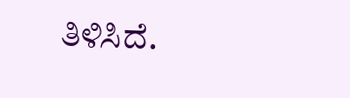ತಿಳಿಸಿದೆ.